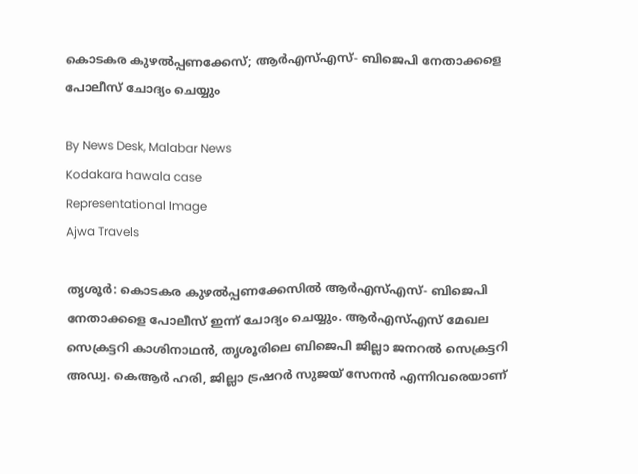കൊടകര കുഴൽപ്പണക്കേസ്; ആർഎസ്‌എസ്‌- ബിജെപി നേതാക്കളെ പോലീസ് ചോദ്യം ചെയ്യും

By News Desk, Malabar News
Kodakara hawala case
Representational Image
Ajwa Travels

തൃശൂർ: കൊടകര കുഴൽപ്പണക്കേസിൽ ആർഎസ്‌എസ്‌- ബിജെപി നേതാക്കളെ പോലീസ് ഇന്ന് ചോദ്യം ചെയ്യും. ആർഎസ്‌എസ്‌ മേഖല സെക്രട്ടറി കാശിനാഥൻ, തൃശൂരിലെ ബിജെപി ജില്ലാ ജനറൽ സെക്രട്ടറി അഡ്വ. കെആർ ഹരി, ജില്ലാ ട്രഷറര്‍ സുജയ് സേനന്‍ എന്നിവരെയാണ്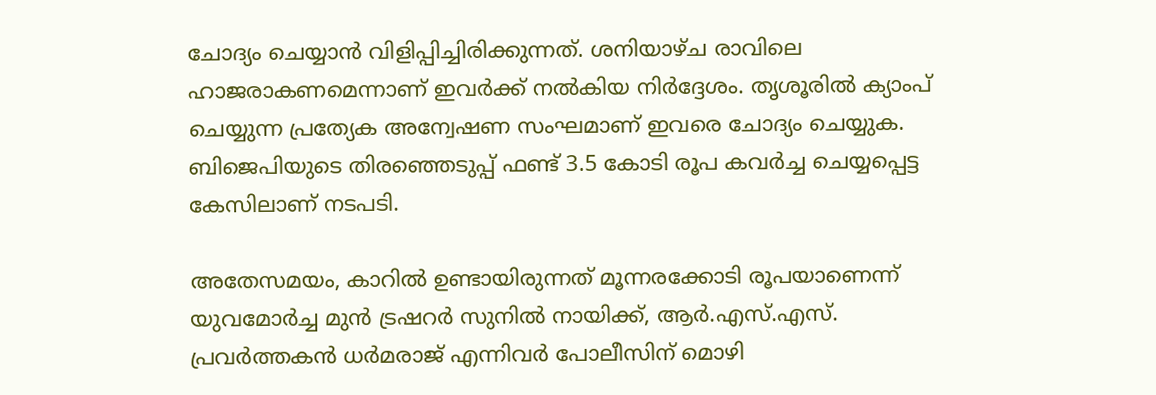ചോദ്യം ചെയ്യാൻ വിളിപ്പിച്ചിരിക്കുന്നത്. ശനിയാഴ്‌ച രാവിലെ ഹാജരാകണമെന്നാണ് ഇവർക്ക് നൽകിയ നിർദ്ദേശം. തൃശൂരിൽ ക്യാംപ് ചെയ്യുന്ന പ്രത്യേക അന്വേഷണ സംഘമാണ് ഇവരെ ചോദ്യം ചെയ്യുക. ബിജെപിയുടെ തിരഞ്ഞെടുപ്പ് ഫണ്ട് 3.5 കോടി രൂപ കവർച്ച ചെയ്യപ്പെട്ട കേസിലാണ് നടപടി.

അതേസമയം, കാറിൽ ഉണ്ടായിരുന്നത് മൂന്നരക്കോടി രൂപയാണെന്ന് യുവമോര്‍ച്ച മുന്‍ ട്രഷറര്‍ സുനില്‍ നായിക്ക്, ആര്‍.എസ്.എസ്. പ്രവര്‍ത്തകന്‍ ധര്‍മരാജ് എന്നിവർ പോലീസിന് മൊഴി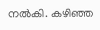നൽകി. കഴിഞ്ഞ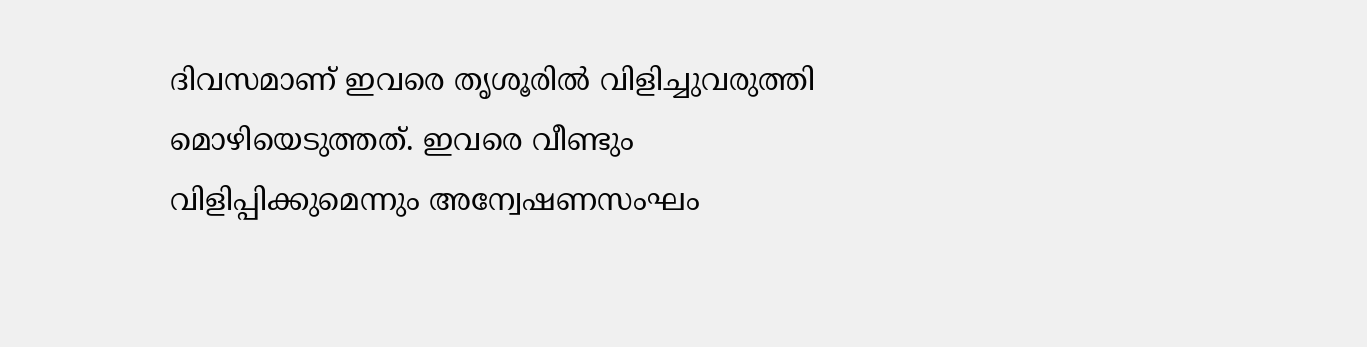ദിവസമാണ് ഇവരെ തൃശൂരിൽ വിളിച്ചുവരുത്തി മൊഴിയെടുത്തത്. ഇവരെ വീണ്ടും വിളിപ്പിക്കുമെന്നും അന്വേഷണസംഘം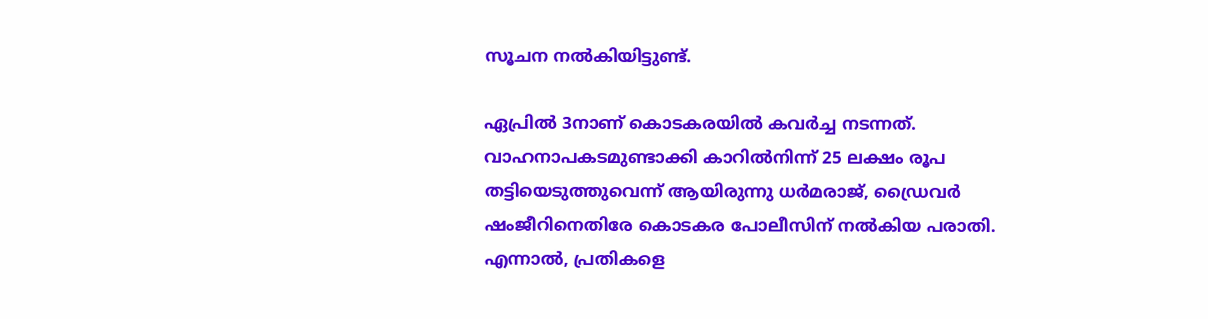സൂചന നൽകിയിട്ടുണ്ട്.

ഏപ്രിൽ 3നാണ് കൊടകരയിൽ കവർച്ച നടന്നത്. വാഹനാപകടമുണ്ടാക്കി കാറില്‍നിന്ന് 25 ലക്ഷം രൂപ തട്ടിയെടുത്തുവെന്ന് ആയിരുന്നു ധര്‍മരാജ്, ഡ്രൈവര്‍ ഷംജീറിനെതിരേ കൊടകര പോലീസിന് നൽകിയ പരാതി. എന്നാൽ, പ്രതികളെ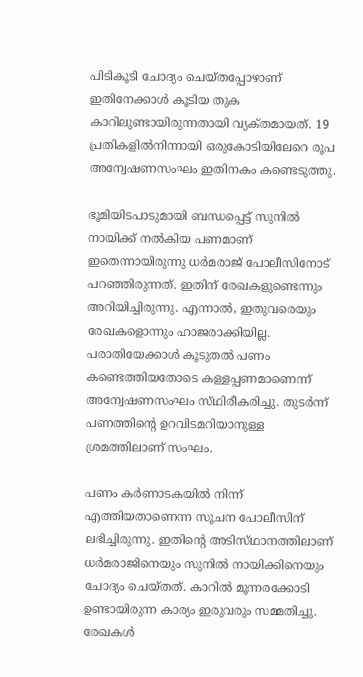പിടികൂടി ചോദ്യം ചെയ്‌തപ്പോഴാണ് ഇതിനേക്കാൾ കൂടിയ തുക കാറിലുണ്ടായിരുന്നതായി വ്യക്‌തമായത്. 19 പ്രതികളില്‍നിന്നായി ഒരുകോടിയിലേറെ രൂപ അന്വേഷണസംഘം ഇതിനകം കണ്ടെടുത്തു.

ഭൂമിയിടപാടുമായി ബന്ധപ്പെട്ട് സുനില്‍ നായിക്ക് നല്‍കിയ പണമാണ് ഇതെന്നായിരുന്നു ധര്‍മരാജ് പോലീസിനോട് പറഞ്ഞിരുന്നത്. ഇതിന് രേഖകളുണ്ടെന്നും അറിയിച്ചിരുന്നു. എന്നാൽ, ഇതുവരെയും രേഖകളൊന്നും ഹാജരാക്കിയില്ല. പരാതിയേക്കാൾ കൂടുതൽ പണം കണ്ടെത്തിയതോടെ കള്ളപ്പണമാണെന്ന് അന്വേഷണസംഘം സ്‌ഥിരീകരിച്ചു. തുടർന്ന് പണത്തിന്റെ ഉറവിടമറിയാനുള്ള ശ്രമത്തിലാണ് സംഘം.

പണം കർണാടകയിൽ നിന്ന് എത്തിയതാണെന്ന സൂചന പോലീസിന് ലഭിച്ചിരുന്നു. ഇതിന്റെ അടിസ്‌ഥാനത്തിലാണ് ധർമരാജിനെയും സുനിൽ നായിക്കിനെയും ചോദ്യം ചെയ്‌തത്‌. കാറിൽ മൂന്നരക്കോടി ഉണ്ടായിരുന്ന കാര്യം ഇരുവരും സമ്മതിച്ചു. രേഖകൾ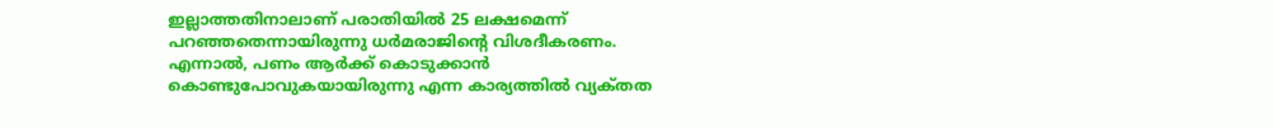ഇല്ലാത്തതിനാലാണ് പരാതിയിൽ 25 ലക്ഷമെന്ന് പറഞ്ഞതെന്നായിരുന്നു ധർമരാജിന്റെ വിശദീകരണം. എന്നാൽ, പണം ആർക്ക് കൊടുക്കാൻ കൊണ്ടുപോവുകയായിരുന്നു എന്ന കാര്യത്തിൽ വ്യക്‌തത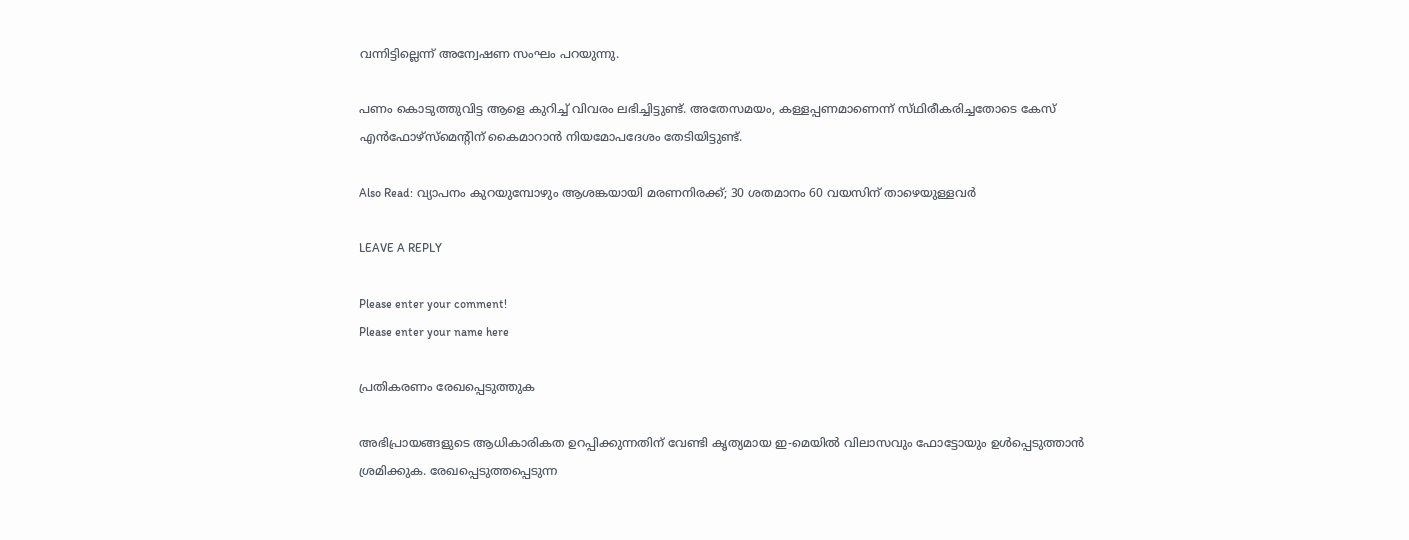വന്നിട്ടില്ലെന്ന് അന്വേഷണ സംഘം പറയുന്നു.

പണം കൊടുത്തുവിട്ട ആളെ കുറിച്ച് വിവരം ലഭിച്ചിട്ടുണ്ട്. അതേസമയം, കള്ളപ്പണമാണെന്ന് സ്‌ഥിരീകരിച്ചതോടെ കേസ് എൻഫോഴ്‌സ്‌മെന്റിന് കൈമാറാൻ നിയമോപദേശം തേടിയിട്ടുണ്ട്.

Also Read: വ്യാപനം കുറയുമ്പോഴും ആശങ്കയായി മരണനിരക്ക്; 30 ശതമാനം 60 വയസിന് താഴെയുള്ളവർ

LEAVE A REPLY

Please enter your comment!
Please enter your name here

പ്രതികരണം രേഖപ്പെടുത്തുക

അഭിപ്രായങ്ങളുടെ ആധികാരികത ഉറപ്പിക്കുന്നതിന് വേണ്ടി കൃത്യമായ ഇ-മെയിൽ വിലാസവും ഫോട്ടോയും ഉൾപ്പെടുത്താൻ ശ്രമിക്കുക. രേഖപ്പെടുത്തപ്പെടുന്ന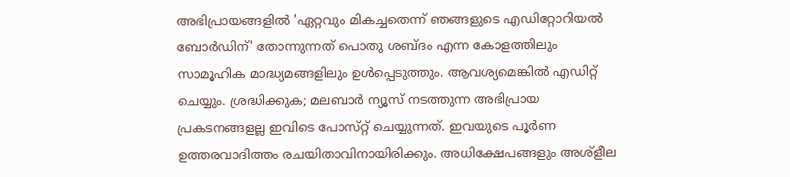അഭിപ്രായങ്ങളിൽ 'ഏറ്റവും മികച്ചതെന്ന് ഞങ്ങളുടെ എഡിറ്റോറിയൽ ബോർഡിന്' തോന്നുന്നത് പൊതു ശബ്‌ദം എന്ന കോളത്തിലും സാമൂഹിക മാദ്ധ്യമങ്ങളിലും ഉൾപ്പെടുത്തും. ആവശ്യമെങ്കിൽ എഡിറ്റ് ചെയ്യും. ശ്രദ്ധിക്കുക; മലബാർ ന്യൂസ് നടത്തുന്ന അഭിപ്രായ പ്രകടനങ്ങളല്ല ഇവിടെ പോസ്‌റ്റ് ചെയ്യുന്നത്. ഇവയുടെ പൂർണ ഉത്തരവാദിത്തം രചയിതാവിനായിരിക്കും. അധിക്ഷേപങ്ങളും അശ്‌ളീല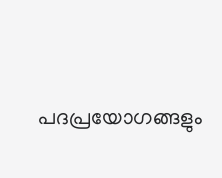പദപ്രയോഗങ്ങളും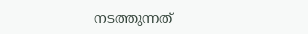നടത്തുന്നത്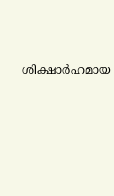ശിക്ഷാർഹമായ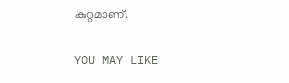കുറ്റമാണ്.

YOU MAY LIKE